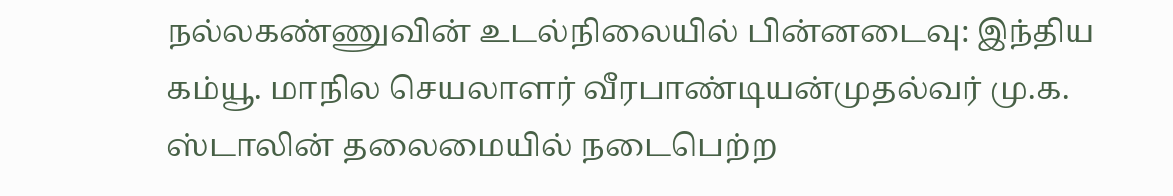நல்லகண்ணுவின் உடல்நிலையில் பின்னடைவு: இந்திய கம்யூ. மாநில செயலாளர் வீரபாண்டியன்முதல்வர் மு.க. ஸ்டாலின் தலைமையில் நடைபெற்ற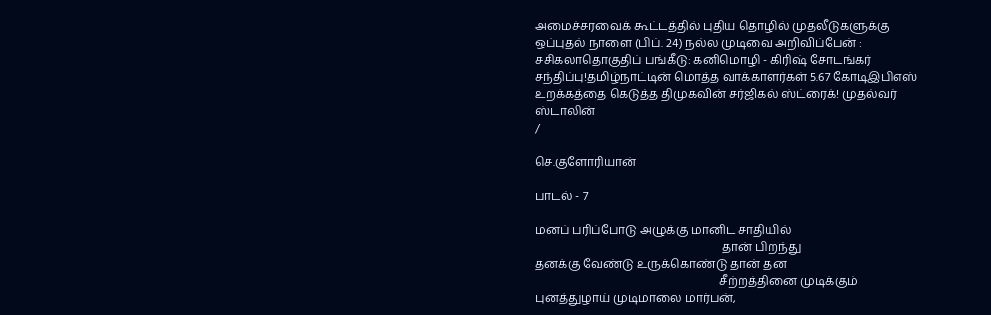அமைச்சரவைக் கூட்டத்தில் புதிய தொழில் முதலீடுகளுக்கு ஒப்புதல் நாளை (பிப். 24) நல்ல முடிவை அறிவிப்பேன் : சசிகலாதொகுதிப் பங்கீடு: கனிமொழி - கிரிஷ் சோடங்கர் சந்திப்பு!தமிழ்நாட்டின் மொத்த வாக்காளர்கள் 5.67 கோடிஇபிஎஸ் உறக்கத்தை கெடுத்த திமுகவின் சர்ஜிகல் ஸ்ட்ரைக்! முதல்வர் ஸ்டாலின்
/

செ.குளோரியான்

பாடல் - 7

மனப் பரிப்போடு அழுக்கு மானிட சாதியில்
                                                                தான் பிறந்து
தனக்கு வேண்டு உருக்கொண்டு தான் தன
                                                               சீற்றத்தினை முடிக்கும்
புனத்துழாய் முடிமாலை மார்பன்,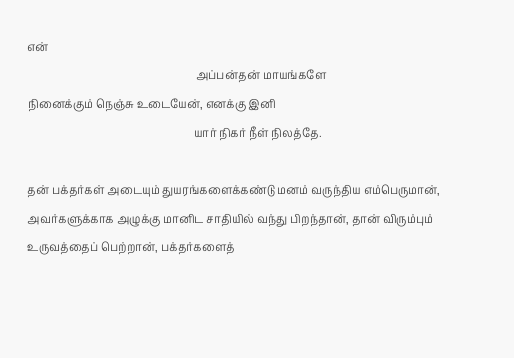என்
                                                              அப்பன்தன் மாயங்களே
நினைக்கும் நெஞ்சு உடையேன், எனக்கு இனி
                                                             யார் நிகர் நீள் நிலத்தே.

தன் பக்தர்கள் அடையும் துயரங்களைக்கண்டு மனம் வருந்திய எம்பெருமான், அவர்களுக்காக அழுக்கு மானிட சாதியில் வந்து பிறந்தான், தான் விரும்பும் உருவத்தைப் பெற்றான், பக்தர்களைத்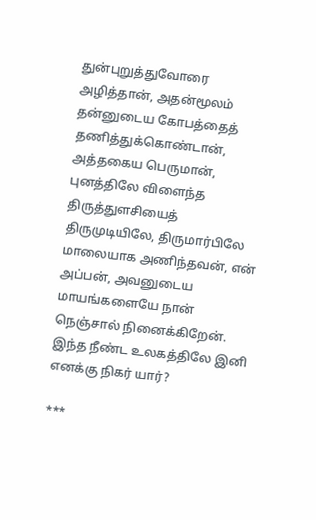துன்புறுத்துவோரை அழித்தான், அதன்மூலம் தன்னுடைய கோபத்தைத் தணித்துக்கொண்டான், அத்தகைய பெருமான், புனத்திலே விளைந்த திருத்துளசியைத் திருமுடியிலே, திருமார்பிலே
மாலையாக அணிந்தவன், என் அப்பன், அவனுடைய மாயங்களையே நான் நெஞ்சால் நினைக்கிறேன். இந்த நீண்ட உலகத்திலே இனி எனக்கு நிகர் யார்?

***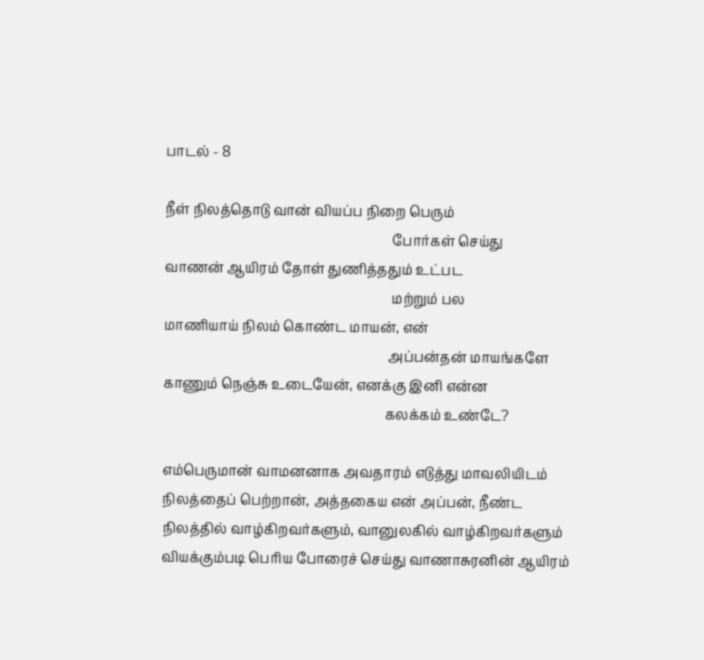பாடல் - 8

நீள் நிலத்தொடு வான் வியப்ப நிறை பெரும்
                                                                    போர்கள் செய்து
வாணன் ஆயிரம் தோள் துணித்ததும் உட்பட
                                                                    மற்றும் பல
மாணியாய் நிலம் கொண்ட மாயன், என்
                                                                   அப்பன்தன் மாயங்களே
காணும் நெஞ்சு உடையேன், எனக்கு இனி என்ன
                                                                  கலக்கம் உண்டே?

எம்பெருமான் வாமனனாக அவதாரம் எடுத்து மாவலியிடம் நிலத்தைப் பெற்றான், அத்தகைய என் அப்பன், நீண்ட நிலத்தில் வாழ்கிறவர்களும், வானுலகில் வாழ்கிறவர்களும் வியக்கும்படி பெரிய போரைச் செய்து வாணாசுரனின் ஆயிரம்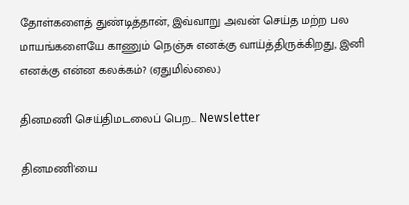தோள்களைத் துண்டித்தான், இவ்வாறு அவன் செய்த மற்ற பல மாயங்களையே காணும் நெஞ்சு எனக்கு வாய்த்திருக்கிறது, இனி எனக்கு என்ன கலக்கம்? (ஏதுமில்லை.)

தினமணி செய்திமடலைப் பெற... Newsletter

தினமணி'யை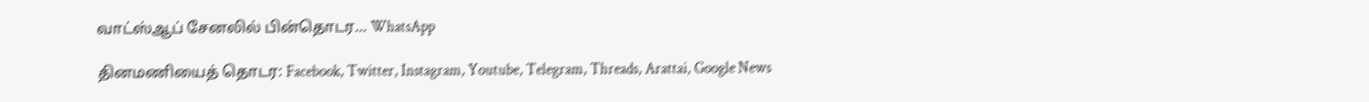வாட்ஸ்ஆப் சேனலில் பின்தொடர... WhatsApp

தினமணியைத் தொடர: Facebook, Twitter, Instagram, Youtube, Telegram, Threads, Arattai, Google News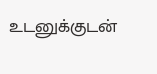உடனுக்குடன்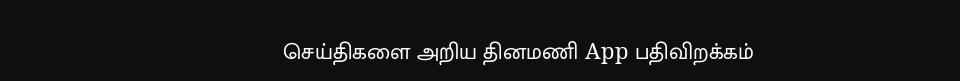செய்திகளை அறிய தினமணி App பதிவிறக்கம்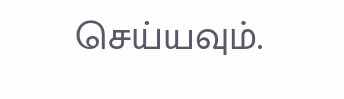செய்யவும்.